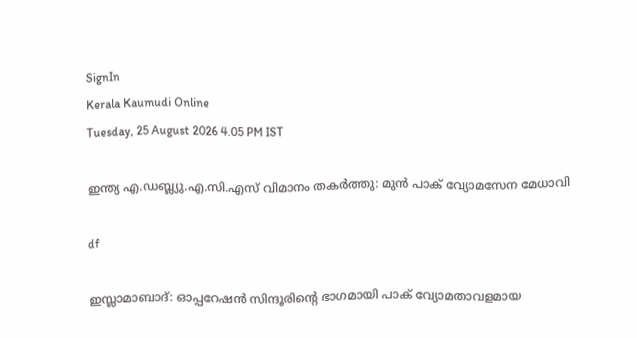SignIn
Kerala Kaumudi Online
Tuesday, 25 August 2026 4.05 PM IST

ഇന്ത്യ എ.ഡബ്ല്യു.എ.സി.എസ് വിമാനം തകർത്തു: മുൻ പാക് വ്യോമസേന മേധാവി

df

ഇസ്ലാമാബാദ്: ഓപ്പറേഷൻ സിന്ദൂരിന്റെ ഭാഗമായി പാക് വ്യോമതാവളമായ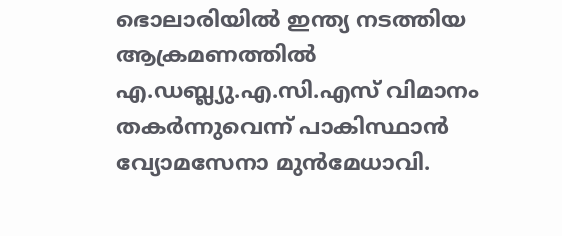ഭൊലാരിയിൽ ഇന്ത്യ നടത്തിയ ആക്രമണത്തിൽ എ.ഡബ്ല്യു.എ.സി.എസ് വിമാനം തകർന്നുവെന്ന് പാകിസ്ഥാൻ വ്യോമസേനാ മുൻമേധാവി.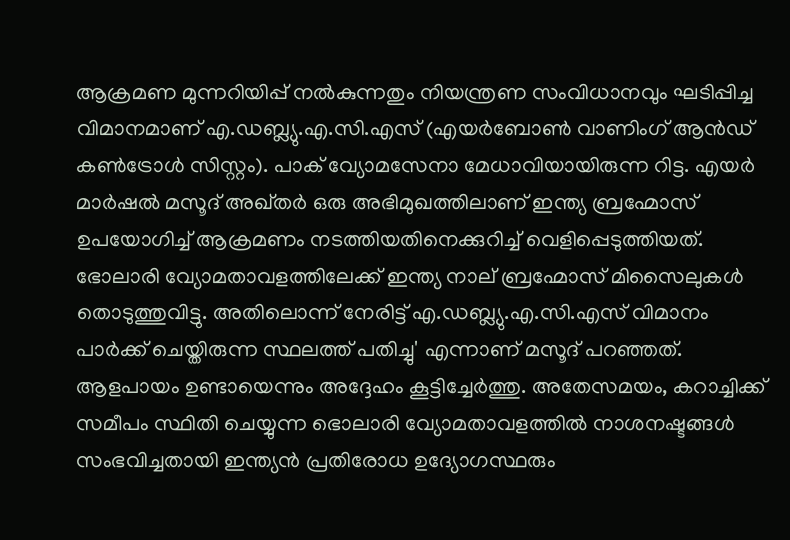ആക്രമണ മുന്നറിയിപ്പ് നൽകുന്നതും നിയന്ത്രണ സംവിധാനവും ഘടിപ്പിച്ച വിമാനമാണ് എ.ഡബ്ല്യു.എ.സി.എസ് (എയർബോൺ വാണിംഗ് ആൻഡ് കൺട്രോൾ സിസ്റ്റം). പാക് വ്യോമസേനാ മേധാവിയായിരുന്ന റിട്ട. എയർ മാർഷൽ മസൂദ് അഖ്തർ ഒരു അഭിമുഖത്തിലാണ് ഇന്ത്യ ബ്രഹ്മോസ് ഉപയോഗിച്ച് ആക്രമണം നടത്തിയതിനെക്കുറിച്ച് വെളിപ്പെടുത്തിയത്. ഭോലാരി വ്യോമതാവളത്തിലേക്ക് ഇന്ത്യ നാല് ബ്രഹ്മോസ് മിസൈലുകൾ തൊടുത്തുവിട്ടു. അതിലൊന്ന് നേരിട്ട് എ.ഡബ്ല്യു.എ.സി.എസ് വിമാനം പാർക്ക് ചെയ്തിരുന്ന സ്ഥലത്ത് പതിച്ചു' എന്നാണ് മസൂദ് പറഞ്ഞത്. ആളപായം ഉണ്ടായെന്നും അദ്ദേഹം കൂട്ടിച്ചേർത്തു. അതേസമയം, കറാച്ചിക്ക് സമീപം സ്ഥിതി ചെയ്യുന്ന ഭൊലാരി വ്യോമതാവളത്തിൽ നാശനഷ്ടങ്ങൾ സംഭവിച്ചതായി ഇന്ത്യൻ പ്രതിരോധ ഉദ്യോഗസ്ഥരും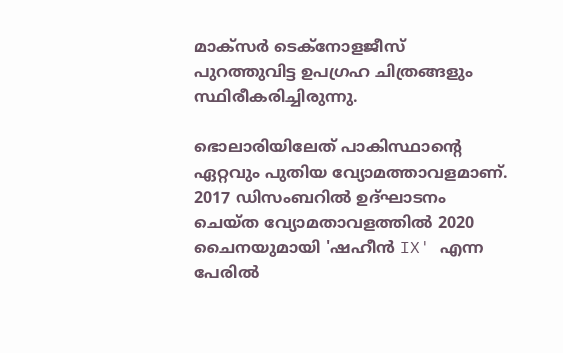മാക്സർ ടെക്‌നോളജീസ് പുറത്തുവിട്ട ഉപഗ്രഹ ചിത്രങ്ങളും സ്ഥിരീകരിച്ചിരുന്നു.

ഭൊലാരിയിലേത് പാകിസ്ഥാന്റെ ഏറ്റവും പുതിയ വ്യോമത്താവളമാണ്. 2017 ഡിസംബറിൽ ഉദ്ഘാടനം ചെയ്ത വ്യോമതാവളത്തിൽ 2020 ചൈനയുമായി 'ഷഹീൻ IX' എന്ന പേരിൽ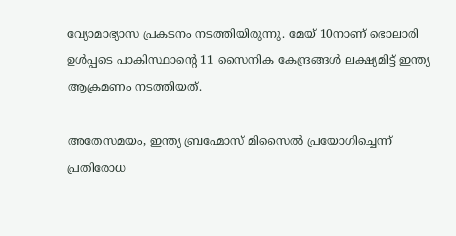വ്യോമാഭ്യാസ പ്രകടനം നടത്തിയിരുന്നു. മേയ് 10നാണ് ഭൊലാരി ഉൾപ്പടെ പാകിസ്ഥാന്റെ 11 സൈനിക കേന്ദ്രങ്ങൾ ലക്ഷ്യമിട്ട് ഇന്ത്യ ആക്രമണം നടത്തിയത്.

അതേസമയം, ഇന്ത്യ ബ്രഹ്മോസ് മിസൈൽ പ്രയോഗിച്ചെന്ന് പ്രതിരോധ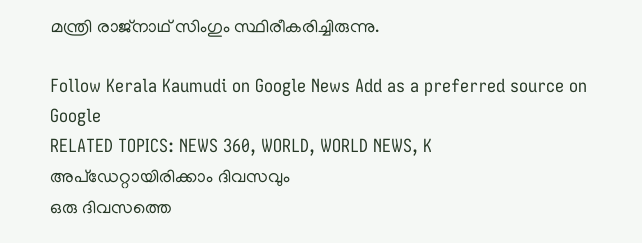മന്ത്രി രാജ്നാഥ് സിംഗും സ്ഥിരീകരിച്ചിരുന്നു.

Follow Kerala Kaumudi on Google News Add as a preferred source on Google
RELATED TOPICS: NEWS 360, WORLD, WORLD NEWS, K
അപ്ഡേറ്റായിരിക്കാം ദിവസവും
ഒരു ദിവസത്തെ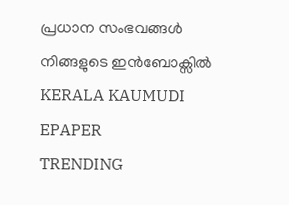പ്രധാന സംഭവങ്ങൾ നിങ്ങളുടെ ഇൻബോക്സിൽ
KERALA KAUMUDI EPAPER
TRENDING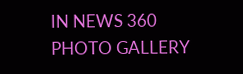IN NEWS 360
PHOTO GALLERY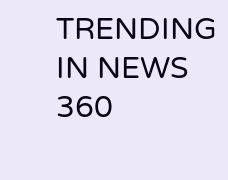TRENDING IN NEWS 360